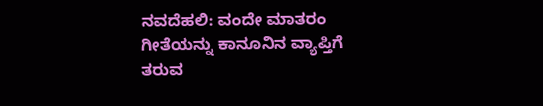ನವದೆಹಲಿ: ವಂದೇ ಮಾತರಂ ಗೀತೆಯನ್ನು ಕಾನೂನಿನ ವ್ಯಾಪ್ತಿಗೆ ತರುವ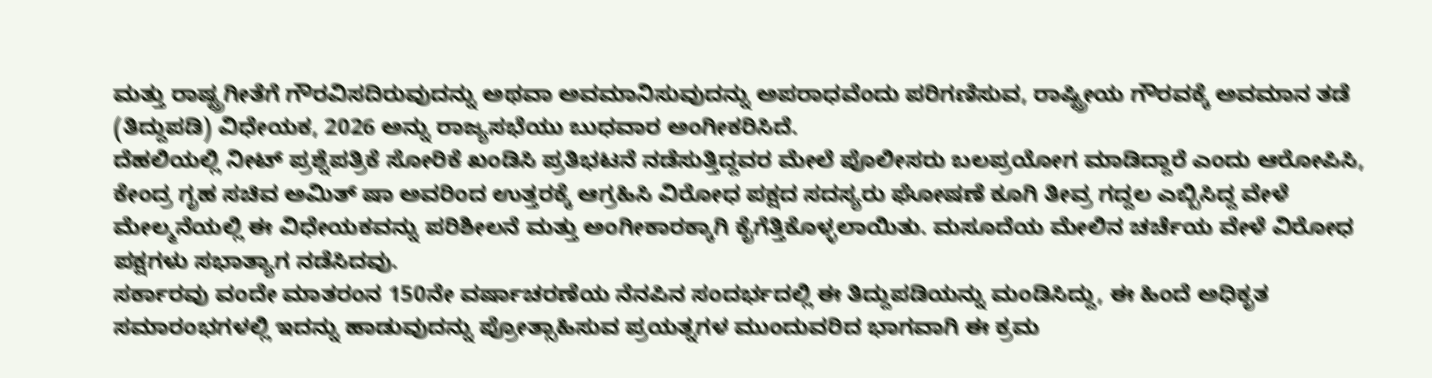ಮತ್ತು ರಾಷ್ಟ್ರಗೀತೆಗೆ ಗೌರವಿಸದಿರುವುದನ್ನು ಅಥವಾ ಅವಮಾನಿಸುವುದನ್ನು ಅಪರಾಧವೆಂದು ಪರಿಗಣಿಸುವ, ರಾಷ್ಟ್ರೀಯ ಗೌರವಕ್ಕೆ ಅವಮಾನ ತಡೆ (ತಿದ್ದುಪಡಿ) ವಿಧೇಯಕ, 2026 ಅನ್ನು ರಾಜ್ಯಸಭೆಯು ಬುಧವಾರ ಅಂಗೀಕರಿಸಿದೆ.
ದೆಹಲಿಯಲ್ಲಿ ನೀಟ್ ಪ್ರಶ್ನೆಪತ್ರಿಕೆ ಸೋರಿಕೆ ಖಂಡಿಸಿ ಪ್ರತಿಭಟನೆ ನಡೆಸುತ್ತಿದ್ದವರ ಮೇಲೆ ಪೊಲೀಸರು ಬಲಪ್ರಯೋಗ ಮಾಡಿದ್ದಾರೆ ಎಂದು ಆರೋಪಿಸಿ, ಕೇಂದ್ರ ಗೃಹ ಸಚಿವ ಅಮಿತ್ ಷಾ ಅವರಿಂದ ಉತ್ತರಕ್ಕೆ ಆಗ್ರಹಿಸಿ ವಿರೋಧ ಪಕ್ಷದ ಸದಸ್ಯರು ಘೋಷಣೆ ಕೂಗಿ ತೀವ್ರ ಗದ್ದಲ ಎಬ್ಬಿಸಿದ್ದ ವೇಳೆ ಮೇಲ್ಮನೆಯಲ್ಲಿ ಈ ವಿಧೇಯಕವನ್ನು ಪರಿಶೀಲನೆ ಮತ್ತು ಅಂಗೀಕಾರಕ್ಕಾಗಿ ಕೈಗೆತ್ತಿಕೊಳ್ಳಲಾಯಿತು. ಮಸೂದೆಯ ಮೇಲಿನ ಚರ್ಚೆಯ ವೇಳೆ ವಿರೋಧ ಪಕ್ಷಗಳು ಸಭಾತ್ಯಾಗ ನಡೆಸಿದವು.
ಸರ್ಕಾರವು ವಂದೇ ಮಾತರಂನ 150ನೇ ವರ್ಷಾಚರಣೆಯ ನೆನಪಿನ ಸಂದರ್ಭದಲ್ಲಿ ಈ ತಿದ್ದುಪಡಿಯನ್ನು ಮಂಡಿಸಿದ್ದು, ಈ ಹಿಂದೆ ಅಧಿಕೃತ ಸಮಾರಂಭಗಳಲ್ಲಿ ಇದನ್ನು ಹಾಡುವುದನ್ನು ಪ್ರೋತ್ಸಾಹಿಸುವ ಪ್ರಯತ್ನಗಳ ಮುಂದುವರಿದ ಭಾಗವಾಗಿ ಈ ಕ್ರಮ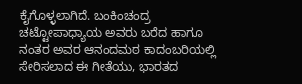ಕೈಗೊಳ್ಳಲಾಗಿದೆ. ಬಂಕಿಂಚಂದ್ರ ಚಟ್ಟೋಪಾಧ್ಯಾಯ ಅವರು ಬರೆದ ಹಾಗೂ ನಂತರ ಅವರ ಆನಂದಮಠ ಕಾದಂಬರಿಯಲ್ಲಿ ಸೇರಿಸಲಾದ ಈ ಗೀತೆಯು, ಭಾರತದ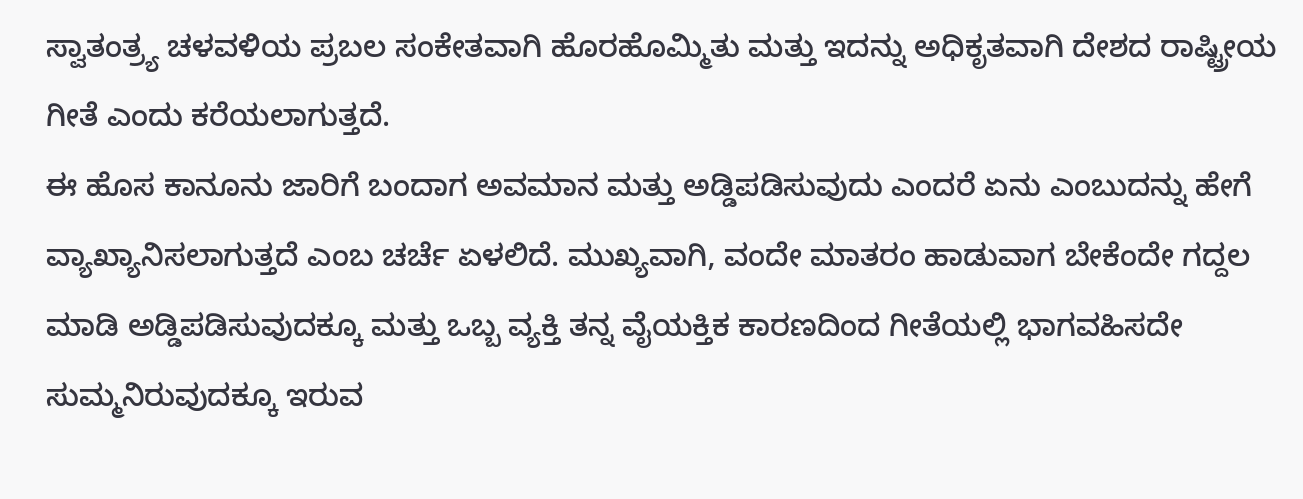ಸ್ವಾತಂತ್ರ್ಯ ಚಳವಳಿಯ ಪ್ರಬಲ ಸಂಕೇತವಾಗಿ ಹೊರಹೊಮ್ಮಿತು ಮತ್ತು ಇದನ್ನು ಅಧಿಕೃತವಾಗಿ ದೇಶದ ರಾಷ್ಟ್ರೀಯ ಗೀತೆ ಎಂದು ಕರೆಯಲಾಗುತ್ತದೆ.
ಈ ಹೊಸ ಕಾನೂನು ಜಾರಿಗೆ ಬಂದಾಗ ಅವಮಾನ ಮತ್ತು ಅಡ್ಡಿಪಡಿಸುವುದು ಎಂದರೆ ಏನು ಎಂಬುದನ್ನು ಹೇಗೆ ವ್ಯಾಖ್ಯಾನಿಸಲಾಗುತ್ತದೆ ಎಂಬ ಚರ್ಚೆ ಏಳಲಿದೆ. ಮುಖ್ಯವಾಗಿ, ವಂದೇ ಮಾತರಂ ಹಾಡುವಾಗ ಬೇಕೆಂದೇ ಗದ್ದಲ ಮಾಡಿ ಅಡ್ಡಿಪಡಿಸುವುದಕ್ಕೂ ಮತ್ತು ಒಬ್ಬ ವ್ಯಕ್ತಿ ತನ್ನ ವೈಯಕ್ತಿಕ ಕಾರಣದಿಂದ ಗೀತೆಯಲ್ಲಿ ಭಾಗವಹಿಸದೇ ಸುಮ್ಮನಿರುವುದಕ್ಕೂ ಇರುವ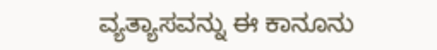ವ್ಯತ್ಯಾಸವನ್ನು ಈ ಕಾನೂನು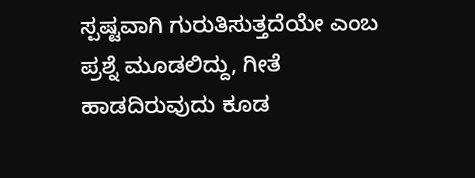ಸ್ಪಷ್ಟವಾಗಿ ಗುರುತಿಸುತ್ತದೆಯೇ ಎಂಬ ಪ್ರಶ್ನೆ ಮೂಡಲಿದ್ದು, ಗೀತೆ ಹಾಡದಿರುವುದು ಕೂಡ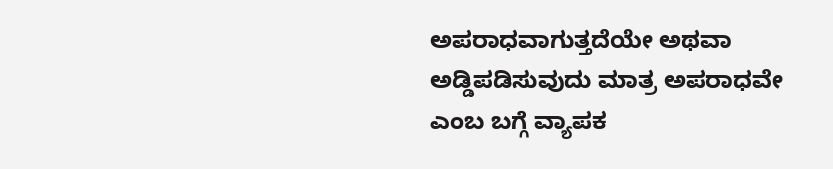ಅಪರಾಧವಾಗುತ್ತದೆಯೇ ಅಥವಾ ಅಡ್ಡಿಪಡಿಸುವುದು ಮಾತ್ರ ಅಪರಾಧವೇ ಎಂಬ ಬಗ್ಗೆ ವ್ಯಾಪಕ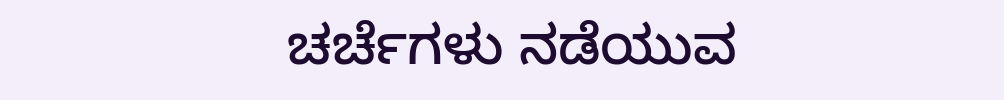ಚರ್ಚೆಗಳು ನಡೆಯುವ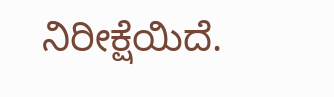ನಿರೀಕ್ಷೆಯಿದೆ.